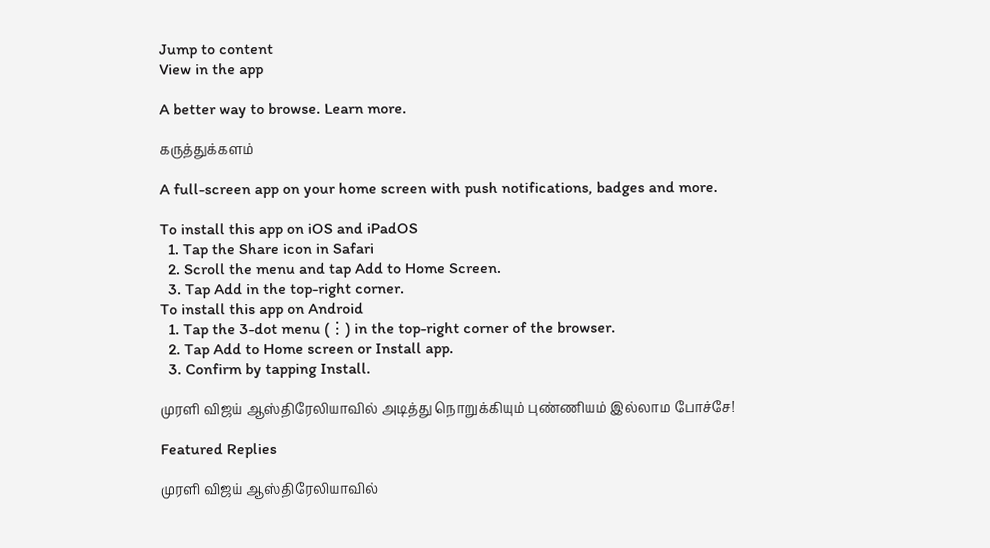Jump to content
View in the app

A better way to browse. Learn more.

கருத்துக்களம்

A full-screen app on your home screen with push notifications, badges and more.

To install this app on iOS and iPadOS
  1. Tap the Share icon in Safari
  2. Scroll the menu and tap Add to Home Screen.
  3. Tap Add in the top-right corner.
To install this app on Android
  1. Tap the 3-dot menu (⋮) in the top-right corner of the browser.
  2. Tap Add to Home screen or Install app.
  3. Confirm by tapping Install.

முரளி விஜய் ஆஸ்திரேலியாவில் அடித்து நொறுக்கியும் புண்ணியம் இல்லாம போச்சே!

Featured Replies

முரளி விஜய் ஆஸ்திரேலியாவில்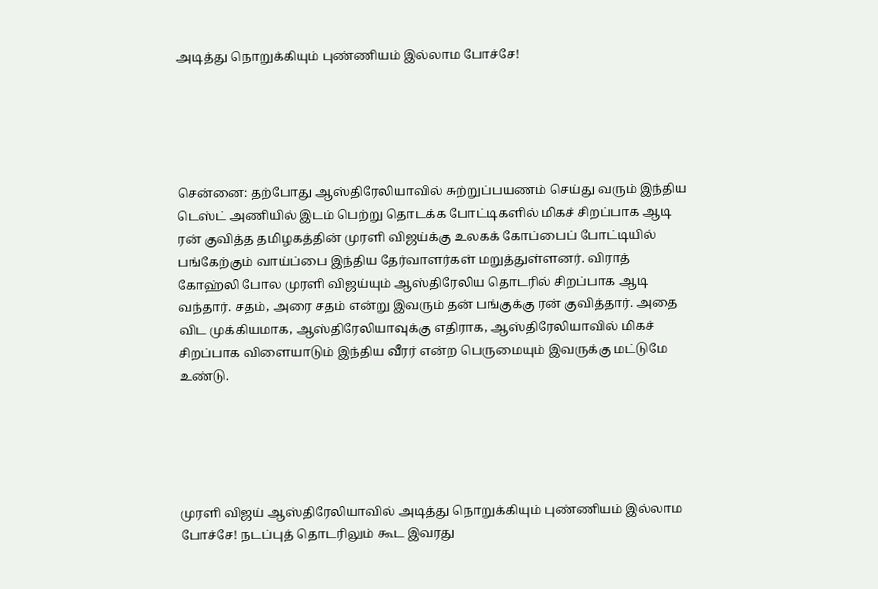அடித்து நொறுக்கியும் புண்ணியம் இல்லாம போச்சே!





சென்னை: தற்போது ஆஸ்திரேலியாவில் சுற்றுப்பயணம் செய்து வரும் இந்திய டெஸ்ட் அணியில் இடம் பெற்று தொடக்க போட்டிகளில் மிகச் சிறப்பாக ஆடி ரன் குவித்த தமிழகத்தின் முரளி விஜய்க்கு உலகக் கோப்பைப் போட்டியில் பங்கேற்கும் வாய்ப்பை இந்திய தேர்வாளர்கள் மறுத்துள்ளனர். விராத் கோஹ்லி போல முரளி விஜய்யும் ஆஸ்திரேலிய தொடரில் சிறப்பாக ஆடி வந்தார். சதம், அரை சதம் என்று இவரும் தன் பங்குக்கு ரன் குவித்தார். அதை விட முக்கியமாக, ஆஸ்திரேலியாவுக்கு எதிராக, ஆஸ்திரேலியாவில் மிகச் சிறப்பாக விளையாடும் இந்திய வீரர் என்ற பெருமையும் இவருக்கு மட்டுமே உண்டு.





முரளி விஜய் ஆஸ்திரேலியாவில் அடித்து நொறுக்கியும் புண்ணியம் இல்லாம போச்சே! நடப்புத் தொடரிலும் கூட இவரது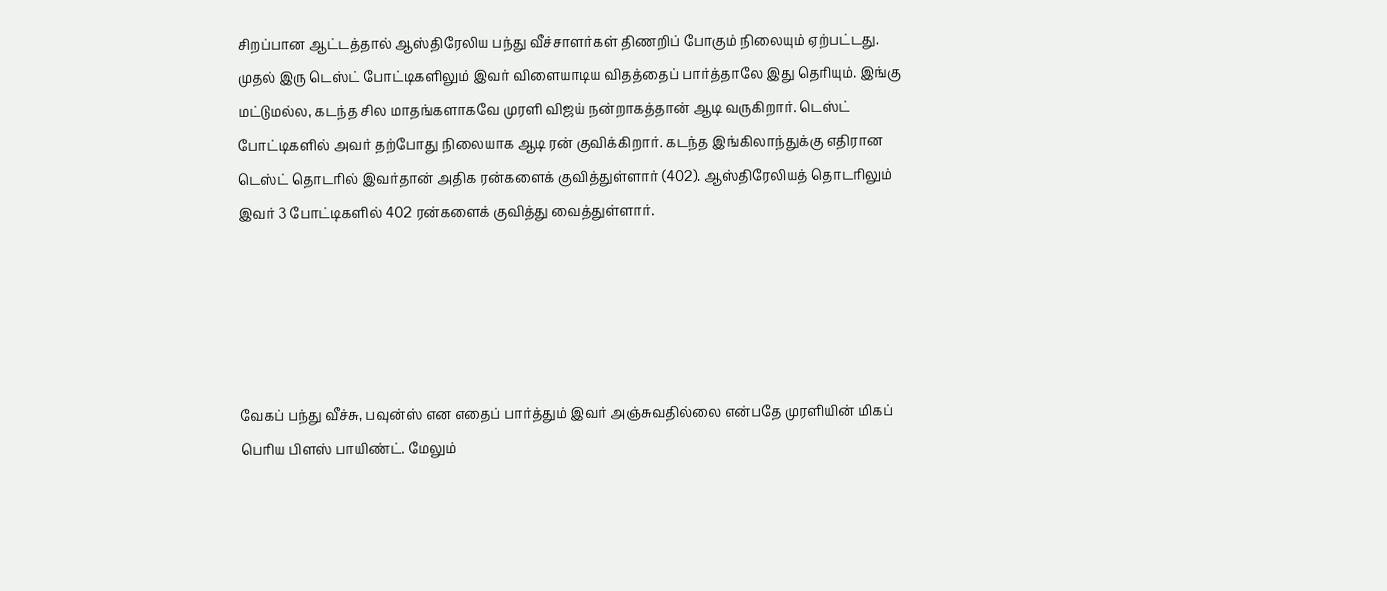சிறப்பான ஆட்டத்தால் ஆஸ்திரேலிய பந்து வீச்சாளர்கள் திணறிப் போகும் நிலையும் ஏற்பட்டது. முதல் இரு டெஸ்ட் போட்டிகளிலும் இவர் விளையாடிய விதத்தைப் பார்த்தாலே இது தெரியும். இங்கு மட்டுமல்ல, கடந்த சில மாதங்களாகவே முரளி விஜய் நன்றாகத்தான் ஆடி வருகிறார். டெஸ்ட் போட்டிகளில் அவர் தற்போது நிலையாக ஆடி ரன் குவிக்கிறார். கடந்த இங்கிலாந்துக்கு எதிரான டெஸ்ட் தொடரில் இவர்தான் அதிக ரன்களைக் குவித்துள்ளார் (402). ஆஸ்திரேலியத் தொடரிலும் இவர் 3 போட்டிகளில் 402 ரன்களைக் குவித்து வைத்துள்ளார்.





வேகப் பந்து வீச்சு, பவுன்ஸ் என எதைப் பார்த்தும் இவர் அஞ்சுவதில்லை என்பதே முரளியின் மிகப் பெரிய பிளஸ் பாயிண்ட். மேலும்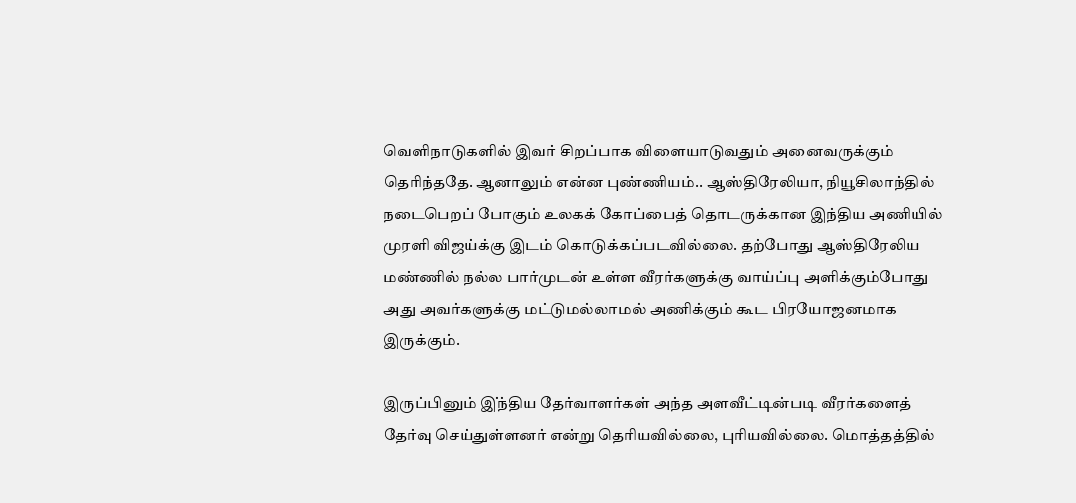வெளிநாடுகளில் இவர் சிறப்பாக விளையாடுவதும் அனைவருக்கும் தெரிந்ததே. ஆனாலும் என்ன புண்ணியம்.. ஆஸ்திரேலியா, நியூசிலாந்தில் நடைபெறப் போகும் உலகக் கோப்பைத் தொடருக்கான இந்திய அணியில் முரளி விஜய்க்கு இடம் கொடுக்கப்படவில்லை. தற்போது ஆஸ்திரேலிய மண்ணில் நல்ல பார்முடன் உள்ள வீரர்களுக்கு வாய்ப்பு அளிக்கும்போது அது அவர்களுக்கு மட்டுமல்லாமல் அணிக்கும் கூட பிரயோஜனமாக இருக்கும்.

இருப்பினும் இ்ந்திய தேர்வாளர்கள் அந்த அளவீட்டின்படி வீரர்களைத் தேர்வு செய்துள்ளனர் என்று தெரியவில்லை, புரியவில்லை. மொத்தத்தில்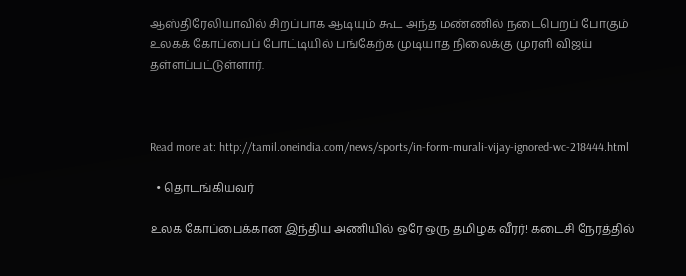ஆஸ்திரேலியாவில் சிறப்பாக ஆடியும் கூட அந்த மண்ணில் நடைபெறப் போகும் உலகக் கோப்பைப் போட்டியில் பங்கேற்க முடியாத நிலைக்கு முரளி விஜய் தள்ளப்பட்டுள்ளார்.



Read more at: http://tamil.oneindia.com/news/sports/in-form-murali-vijay-ignored-wc-218444.html

  • தொடங்கியவர்

உலக கோப்பைக்கான இந்திய அணியில் ஒரே ஒரு தமிழக வீரர்! கடைசி நேரத்தில்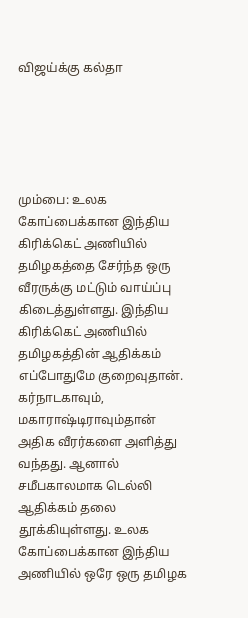விஜய்க்கு கல்தா





மும்பை: உலக கோப்பைக்கான இந்திய கிரிக்கெட் அணியில் தமிழகத்தை சேர்ந்த ஒரு வீரருக்கு மட்டும் வாய்ப்பு கிடைத்துள்ளது. இந்திய கிரிக்கெட் அணியில் தமிழகத்தின் ஆதிக்கம் எப்போதுமே குறைவுதான். கர்நாடகாவும், மகாராஷ்டிராவும்தான் அதிக வீரர்களை அளித்து வந்தது. ஆனால் சமீபகாலமாக டெல்லி ஆதிக்கம் தலை தூக்கியுள்ளது. உலக கோப்பைக்கான இந்திய அணியில் ஒரே ஒரு தமிழக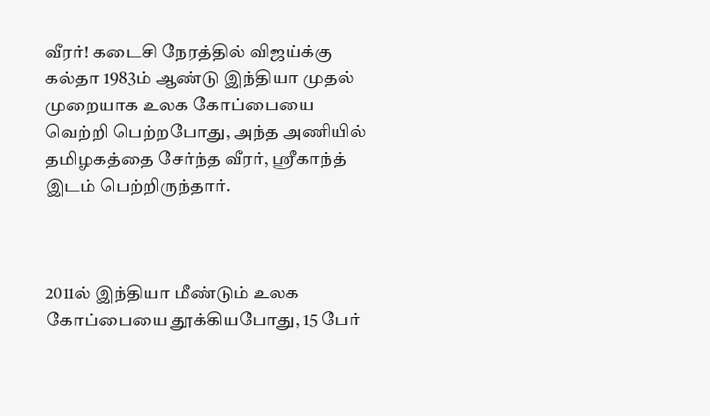வீரர்! கடைசி நேரத்தில் விஜய்க்கு கல்தா 1983ம் ஆண்டு இந்தியா முதல் முறையாக உலக கோப்பையை வெற்றி பெற்றபோது, அந்த அணியில் தமிழகத்தை சேர்ந்த வீரர், ஸ்ரீகாந்த் இடம் பெற்றிருந்தார்.



2011ல் இந்தியா மீண்டும் உலக கோப்பையை தூக்கியபோது, 15 பேர்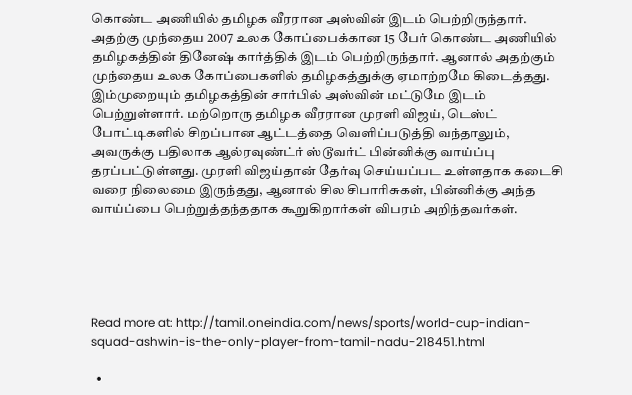கொண்ட அணியில் தமிழக வீரரான அஸ்வின் இடம் பெற்றிருந்தார். அதற்கு முந்தைய 2007 உலக கோப்பைக்கான 15 பேர் கொண்ட அணியில் தமிழகத்தின் தினேஷ் கார்த்திக் இடம் பெற்றிருந்தார். ஆனால் அதற்கும் முந்தைய உலக கோப்பைகளில் தமிழகத்துக்கு ஏமாற்றமே கிடைத்தது. இம்முறையும் தமிழகத்தின் சார்பில் அஸ்வின் மட்டுமே இடம் பெற்றுள்ளார். மற்றொரு தமிழக வீரரான முரளி விஜய், டெஸ்ட் போட்டிகளில் சிறப்பான ஆட்டத்தை வெளிப்படுத்தி வந்தாலும், அவருக்கு பதிலாக ஆல்ரவுண்ட்ர் ஸ்டூவர்ட் பின்னிக்கு வாய்ப்பு தரப்பட்டுள்ளது. முரளி விஜய்தான் தேர்வு செய்யப்பட உள்ளதாக கடைசி வரை நிலைமை இருந்தது, ஆனால் சில சிபாரிசுகள், பின்னிக்கு அந்த வாய்ப்பை பெற்றுத்தந்ததாக கூறுகிறார்கள் விபரம் அறிந்தவர்கள்.





Read more at: http://tamil.oneindia.com/news/sports/world-cup-indian-squad-ashwin-is-the-only-player-from-tamil-nadu-218451.html

  •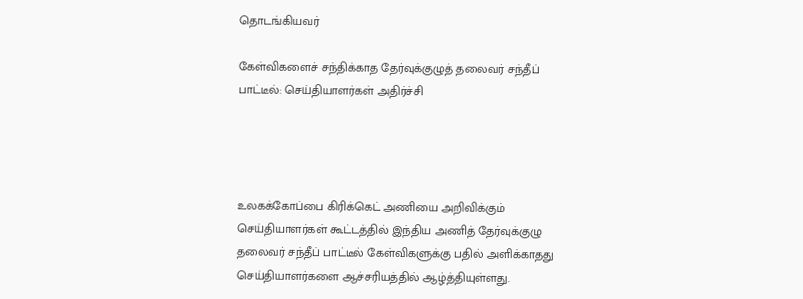தொடங்கியவர்

கேள்விகளைச் சந்திக்காத தேர்வுக்குழுத் தலைவர் சந்தீப் பாட்டீல்: செய்தியாளர்கள் அதிர்ச்சி




உலகக்கோப்பை கிரிக்கெட் அணியை அறிவிக்கும் செய்தியாளர்கள் கூட்டத்தில் இந்திய அணித் தேர்வுக்குழு தலைவர் சந்தீப் பாட்டீல் கேள்விகளுக்கு பதில் அளிக்காதது செய்தியாளர்களை ஆச்சரியத்தில் ஆழ்த்தியுள்ளது.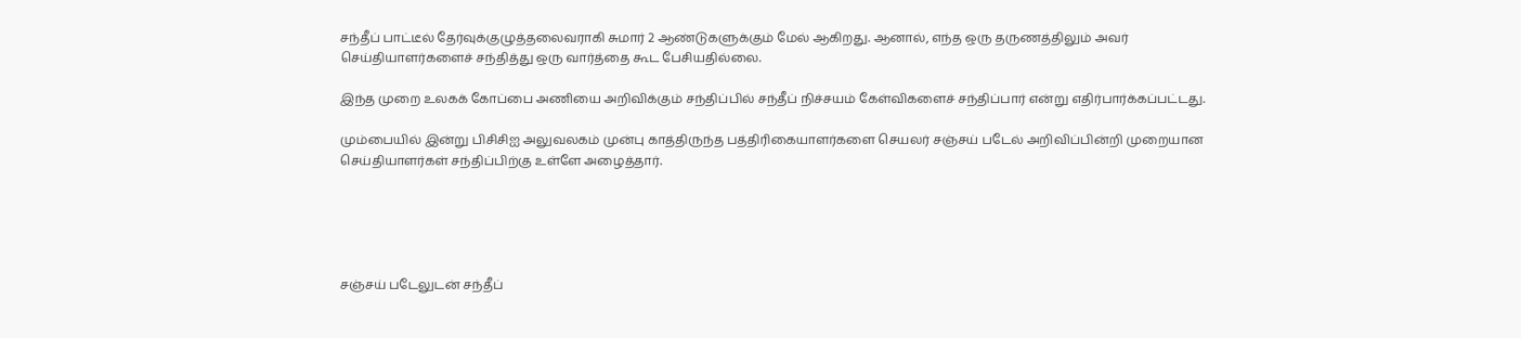சந்தீப் பாட்டீல் தேர்வுக்குழுத்தலைவராகி சுமார் 2 ஆண்டுகளுக்கும் மேல் ஆகிறது. ஆனால், எந்த ஒரு தருணத்திலும் அவர் செய்தியாளர்களைச் சந்தித்து ஒரு வார்த்தை கூட பேசியதில்லை.

இந்த முறை உலகக் கோப்பை அணியை அறிவிக்கும் சந்திப்பில் சந்தீப் நிச்சயம் கேள்விகளைச் சந்திப்பார் என்று எதிர்பார்க்கப்பட்டது.

மும்பையில் இன்று பிசிசிஐ அலுவலகம் முன்பு காத்திருந்த பத்திரிகையாளர்களை செயலர் சஞ்சய் படேல் அறிவிப்பின்றி முறையான செய்தியாளர்கள் சந்திப்பிற்கு உள்ளே அழைத்தார்.





சஞ்சய் படேலுடன் சந்தீப்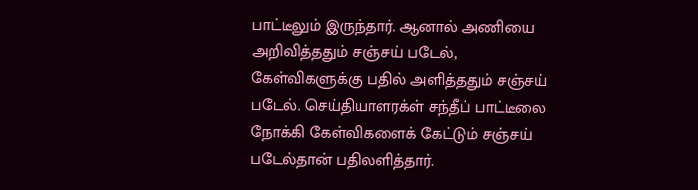பாட்டீலும் இருந்தார். ஆனால் அணியை அறிவித்ததும் சஞ்சய் படேல், கேள்விகளுக்கு பதில் அளித்ததும் சஞ்சய் படேல். செய்தியாளரக்ள் சந்தீப் பாட்டீலை நோக்கி கேள்விகளைக் கேட்டும் சஞ்சய் படேல்தான் பதிலளித்தார்.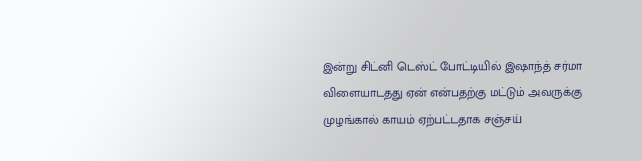இன்று சிட்னி டெஸ்ட் போட்டியில் இஷாந்த் சர்மா விளையாடதது ஏன் என்பதற்கு மட்டும் அவருக்கு முழங்கால் காயம் ஏற்பட்டதாக சஞ்சய்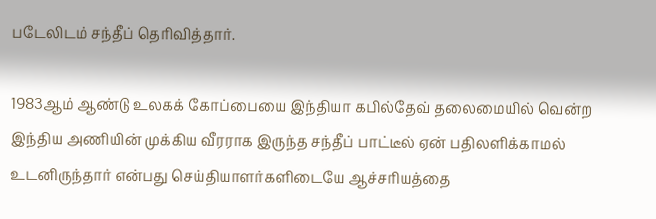படேலிடம் சந்தீப் தெரிவித்தார்.

1983ஆம் ஆண்டு உலகக் கோப்பையை இந்தியா கபில்தேவ் தலைமையில் வென்ற இந்திய அணியின் முக்கிய வீரராக இருந்த சந்தீப் பாட்டீல் ஏன் பதிலளிக்காமல் உடனிருந்தார் என்பது செய்தியாளர்களிடையே ஆச்சரியத்தை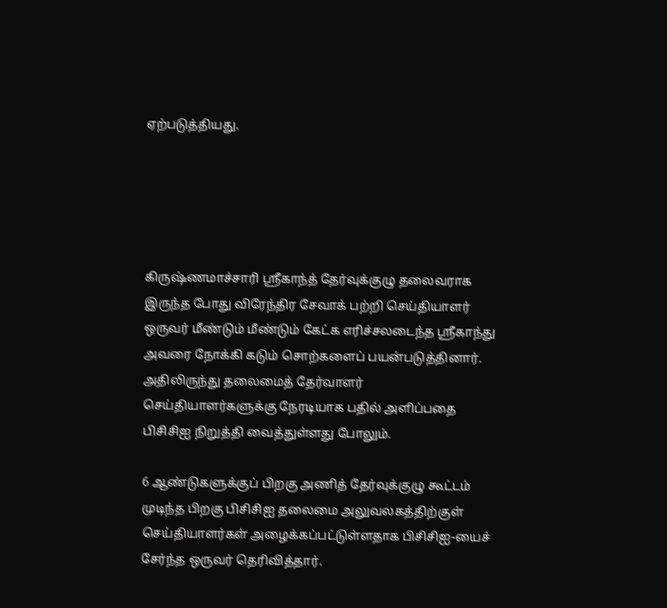ஏற்படுத்தியது.





கிருஷ்ணமாச்சாரி ஸ்ரீகாந்த் தேர்வுக்குழு தலைவராக இருந்த போது விரேந்திர சேவாக் பற்றி செய்தியாளர் ஒருவர் மீண்டும் மீண்டும் கேட்க எரிச்சலடைந்த ஸ்ரீகாந்து அவரை நோக்கி கடும் சொற்களைப் பயன்படுத்தினார். அதிலிருந்து தலைமைத் தேர்வாளர் செய்தியாளர்களுக்கு நேரடியாக பதில் அளிப்பதை பிசிசிஐ நிறுத்தி வைத்துள்ளது போலும்.

6 ஆண்டுகளுக்குப் பிறகு அணித் தேர்வுக்குழு கூட்டம் முடிந்த பிறகு பிசிசிஐ தலைமை அலுவலகத்திற்குள் செய்தியாளர்கள் அழைக்கப்பட்டுள்ளதாக பிசிசிஐ-யைச் சேர்ந்த ஒருவர் தெரிவித்தார்.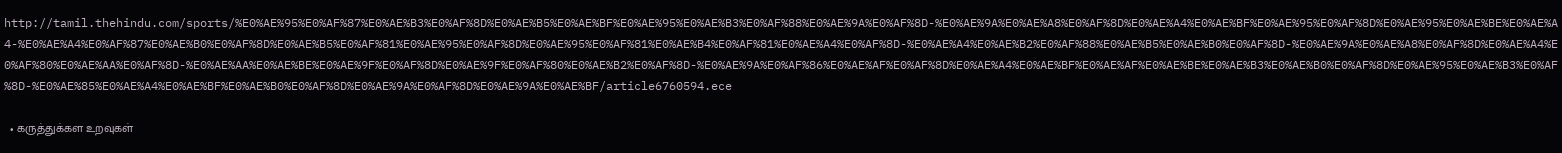http://tamil.thehindu.com/sports/%E0%AE%95%E0%AF%87%E0%AE%B3%E0%AF%8D%E0%AE%B5%E0%AE%BF%E0%AE%95%E0%AE%B3%E0%AF%88%E0%AE%9A%E0%AF%8D-%E0%AE%9A%E0%AE%A8%E0%AF%8D%E0%AE%A4%E0%AE%BF%E0%AE%95%E0%AF%8D%E0%AE%95%E0%AE%BE%E0%AE%A4-%E0%AE%A4%E0%AF%87%E0%AE%B0%E0%AF%8D%E0%AE%B5%E0%AF%81%E0%AE%95%E0%AF%8D%E0%AE%95%E0%AF%81%E0%AE%B4%E0%AF%81%E0%AE%A4%E0%AF%8D-%E0%AE%A4%E0%AE%B2%E0%AF%88%E0%AE%B5%E0%AE%B0%E0%AF%8D-%E0%AE%9A%E0%AE%A8%E0%AF%8D%E0%AE%A4%E0%AF%80%E0%AE%AA%E0%AF%8D-%E0%AE%AA%E0%AE%BE%E0%AE%9F%E0%AF%8D%E0%AE%9F%E0%AF%80%E0%AE%B2%E0%AF%8D-%E0%AE%9A%E0%AF%86%E0%AE%AF%E0%AF%8D%E0%AE%A4%E0%AE%BF%E0%AE%AF%E0%AE%BE%E0%AE%B3%E0%AE%B0%E0%AF%8D%E0%AE%95%E0%AE%B3%E0%AF%8D-%E0%AE%85%E0%AE%A4%E0%AE%BF%E0%AE%B0%E0%AF%8D%E0%AE%9A%E0%AF%8D%E0%AE%9A%E0%AE%BF/article6760594.ece

  • கருத்துக்கள உறவுகள்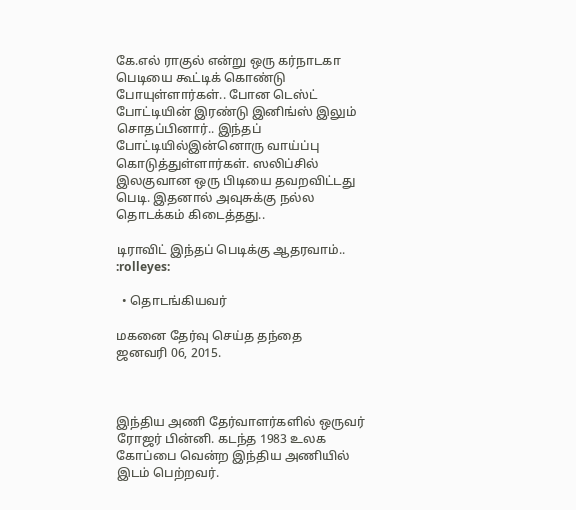கே.எல் ராகுல் என்று ஒரு கர்நாடகா பெடியை கூட்டிக் கொண்டு போயுள்ளார்கள்.. போன டெஸ்ட் போட்டியின் இரண்டு இனிங்ஸ் இலும் சொதப்பினார்.. இந்தப் போட்டியில்இன்னொரு வாய்ப்பு கொடுத்துள்ளார்கள். ஸலிப்சில் இலகுவான ஒரு பிடியை தவறவிட்டது பெடி. இதனால் அவுசுக்கு நல்ல தொடக்கம் கிடைத்தது..

டிராவிட் இந்தப் பெடிக்கு ஆதரவாம்.. :rolleyes:

  • தொடங்கியவர்

மகனை தேர்வு செய்த தந்தை
ஜனவரி 06, 2015.



இந்திய அணி தேர்வாளர்களில் ஒருவர் ரோஜர் பின்னி. கடந்த 1983 உலக கோப்பை வென்ற இந்திய அணியில் இடம் பெற்றவர்.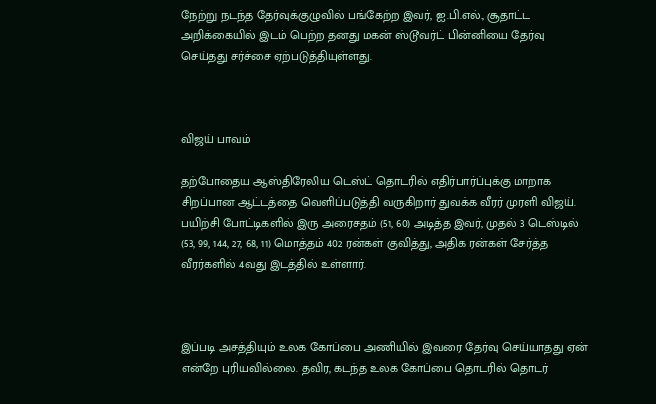நேற்று நடந்த தேர்வுக்குழுவில் பங்கேற்ற இவர், ஐ.பி.எல்., சூதாட்ட அறிக்கையில் இடம் பெற்ற தனது மகன் ஸ்டூவர்ட் பின்னியை தேர்வு செய்தது சர்ச்சை ஏற்படுத்தியுள்ளது.



விஜய் பாவம்

தற்போதைய ஆஸ்திரேலிய டெஸ்ட் தொடரில் எதிர்பார்ப்புக்கு மாறாக சிறப்பான ஆட்டத்தை வெளிப்படுத்தி வருகிறார் துவக்க வீரர் முரளி விஜய். பயிற்சி போட்டிகளில் இரு அரைசதம் (51, 60) அடித்த இவர், முதல் 3 டெஸ்டில் (53, 99, 144, 27, 68, 11) மொத்தம் 402 ரன்கள் குவித்து, அதிக ரன்கள் சேர்த்த வீரர்களில் 4வது இடத்தில் உள்ளார்.



இப்படி அசத்தியும் உலக கோப்பை அணியில் இவரை தேர்வு செய்யாதது ஏன் என்றே புரியவில்லை. தவிர, கடந்த உலக கோப்பை தொடரில் தொடர்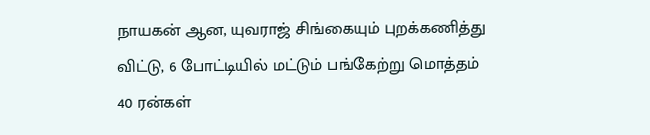நாயகன் ஆன, யுவராஜ் சிங்கையும் புறக்கணித்து விட்டு, 6 போட்டியில் மட்டும் பங்கேற்று மொத்தம் 40 ரன்கள்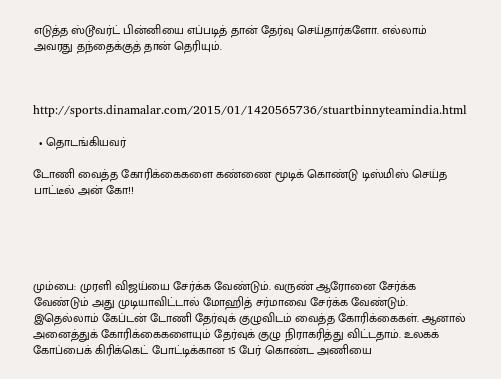எடுத்த ஸ்டூவர்ட் பின்னியை எப்படித் தான் தேர்வு செய்தார்களோ. எல்லாம் அவரது தந்தைக்குத் தான் தெரியும்.



http://sports.dinamalar.com/2015/01/1420565736/stuartbinnyteamindia.html

  • தொடங்கியவர்

டோணி வைத்த கோரிக்கைகளை கண்ணை மூடிக் கொண்டு டிஸ்மிஸ் செய்த பாட்டீல் அன் கோ!!





மும்பை: முரளி விஜய்யை சேர்க்க வேண்டும். வருண் ஆரோனை சேர்க்க வேண்டும் அது முடியாவிட்டால் மோஹித் சர்மாவை சேர்க்க வேண்டும். இதெல்லாம் கேப்டன் டோணி தேர்வுக் குழுவிடம் வைத்த கோரிக்கைகள். ஆனால் அனைத்துக் கோரிக்கைகளையும் தேர்வுக் குழு நிராகரித்து விட்டதாம். உலகக் கோப்பைக் கிரிக்கெட் போட்டிக்கான 15 பேர் கொண்ட அணியை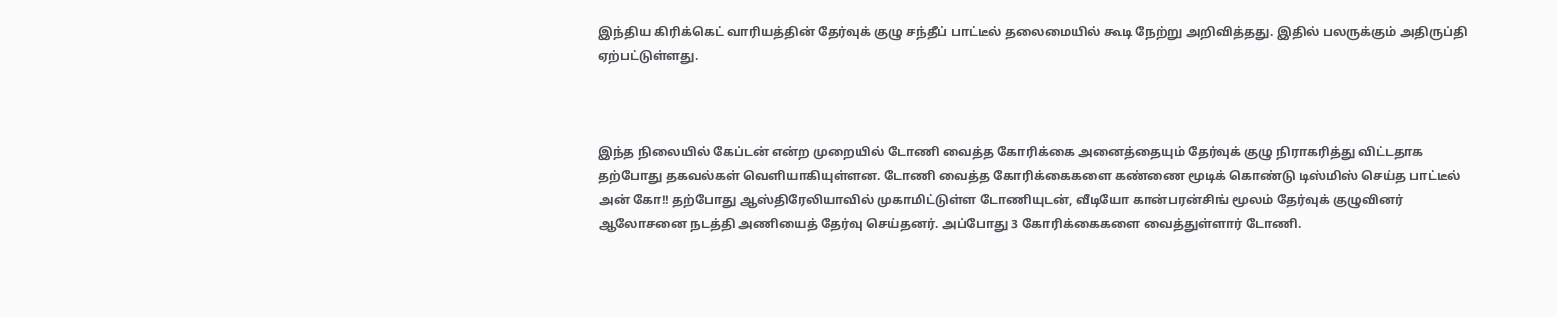இந்திய கிரிக்கெட் வாரியத்தின் தேர்வுக் குழு சந்தீப் பாட்டீல் தலைமையில் கூடி நேற்று அறிவித்தது. இதில் பலருக்கும் அதிருப்தி ஏற்பட்டுள்ளது.



இந்த நிலையில் கேப்டன் என்ற முறையில் டோணி வைத்த கோரிக்கை அனைத்தையும் தேர்வுக் குழு நிராகரித்து விட்டதாக தற்போது தகவல்கள் வெளியாகியுள்ளன. டோணி வைத்த கோரிக்கைகளை கண்ணை மூடிக் கொண்டு டிஸ்மிஸ் செய்த பாட்டீல் அன் கோ!! தற்போது ஆஸ்திரேலியாவில் முகாமிட்டுள்ள டோணியுடன், வீடியோ கான்பரன்சிங் மூலம் தேர்வுக் குழுவினர் ஆலோசனை நடத்தி அணியைத் தேர்வு செய்தனர். அப்போது 3 கோரிக்கைகளை வைத்துள்ளார் டோணி.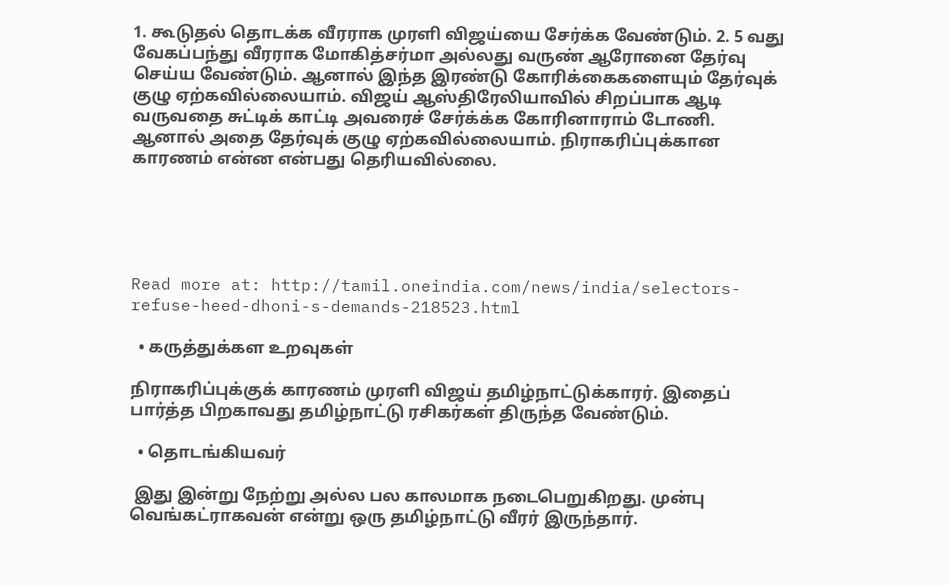1. கூடுதல் தொடக்க வீரராக முரளி விஜய்யை சேர்க்க வேண்டும். 2. 5 வது வேகப்பந்து வீரராக மோகித்சர்மா அல்லது வருண் ஆரோனை தேர்வு செய்ய வேண்டும். ஆனால் இந்த இரண்டு கோரிக்கைகளையும் தேர்வுக் குழு ஏற்கவில்லையாம். விஜய் ஆஸ்திரேலியாவில் சிறப்பாக ஆடி வருவதை சுட்டிக் காட்டி அவரைச் சேர்க்க்க கோரினாராம் டோணி. ஆனால் அதை தேர்வுக் குழு ஏற்கவில்லையாம். நிராகரிப்புக்கான காரணம் என்ன என்பது தெரியவில்லை.





Read more at: http://tamil.oneindia.com/news/india/selectors-refuse-heed-dhoni-s-demands-218523.html

  • கருத்துக்கள உறவுகள்

நிராகரிப்புக்குக் காரணம் முரளி விஜய் தமிழ்நாட்டுக்காரர். இதைப் பார்த்த பிறகாவது தமிழ்நாட்டு ரசிகர்கள் திருந்த வேண்டும்.

  • தொடங்கியவர்

 இது இன்று நேற்று அல்ல பல காலமாக நடைபெறுகிறது. முன்பு  வெங்கட்ராகவன் என்று ஒரு தமிழ்நாட்டு வீரர் இருந்தார்.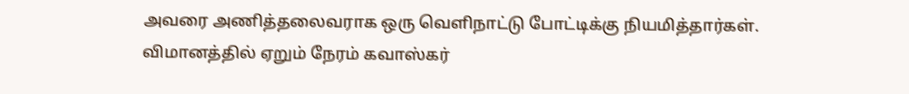அவரை அணித்தலைவராக ஒரு வெளிநாட்டு போட்டிக்கு நியமித்தார்கள். விமானத்தில் ஏறும் நேரம் கவாஸ்கர்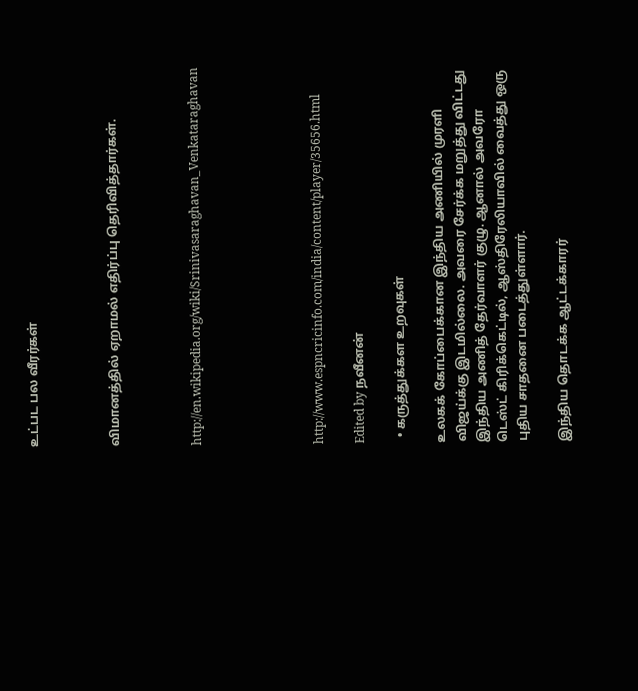உட்பட பல வீரர்கள்



விமானத்தில் ஏறாமல் எதிர்ப்பு தெரிவித்தார்கள்.



http://en.wikipedia.org/wiki/Srinivasaraghavan_Venkataraghavan





http://www.espncricinfo.com/india/content/player/35656.html

Edited by நவீனன்

  • கருத்துக்கள உறவுகள்

உலகக் கோப்பைக்கான இந்திய அணியில் முரளி விஜய்க்கு இடமில்லை. அவரை சேர்க்க மறுத்து விட்டது இந்திய அணித் தேர்வாளர் குழு. ஆனால் அவரோ டெஸ்ட் கிரிக்கெட்டில், ஆஸ்திரேலியாவில் வைத்து ஒரு புதிய சாதனை படைத்துள்ளார்.

இந்திய தொடக்க ஆட்டக்காரர்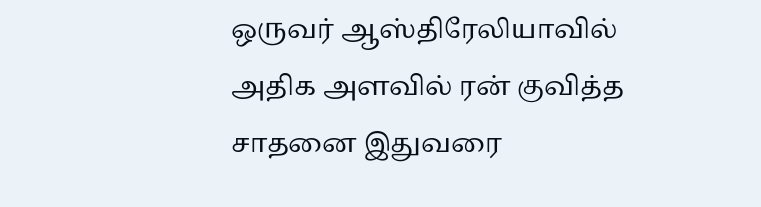ஒருவர் ஆஸ்திரேலியாவில் அதிக அளவில் ரன் குவித்த சாதனை இதுவரை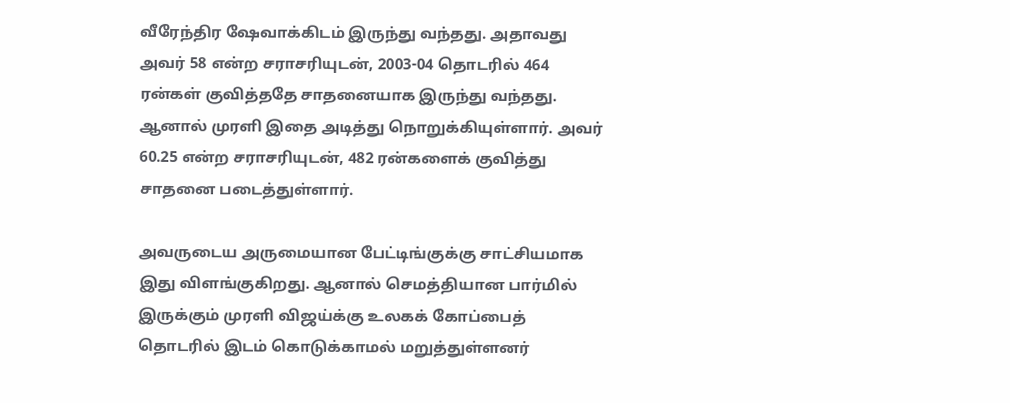வீரேந்திர ஷேவாக்கிடம் இருந்து வந்தது. அதாவது அவர் 58 என்ற சராசரியுடன், 2003-04 தொடரில் 464 ரன்கள் குவித்ததே சாதனையாக இருந்து வந்தது. ஆனால் முரளி இதை அடித்து நொறுக்கியுள்ளார். அவர் 60.25 என்ற சராசரியுடன், 482 ரன்களைக் குவித்து சாதனை படைத்துள்ளார்.

அவருடைய அருமையான பேட்டிங்குக்கு சாட்சியமாக இது விளங்குகிறது. ஆனால் செமத்தியான பார்மில் இருக்கும் முரளி விஜய்க்கு உலகக் கோப்பைத் தொடரில் இடம் கொடுக்காமல் மறுத்துள்ளனர்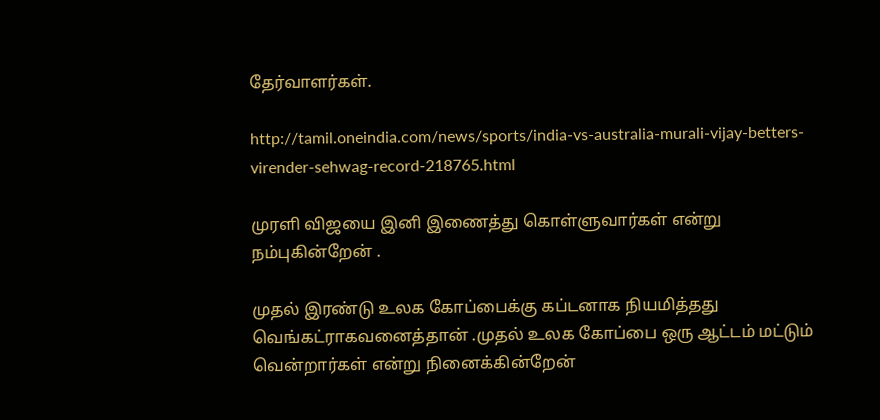தேர்வாளர்கள்.

http://tamil.oneindia.com/news/sports/india-vs-australia-murali-vijay-betters-virender-sehwag-record-218765.html

முரளி விஜயை இனி இணைத்து கொள்ளுவார்கள் என்று நம்புகின்றேன் .

முதல் இரண்டு உலக கோப்பைக்கு கப்டனாக நியமித்தது வெங்கட்ராகவனைத்தான் .முதல் உலக கோப்பை ஒரு ஆட்டம் மட்டும் வென்றார்கள் என்று நினைக்கின்றேன்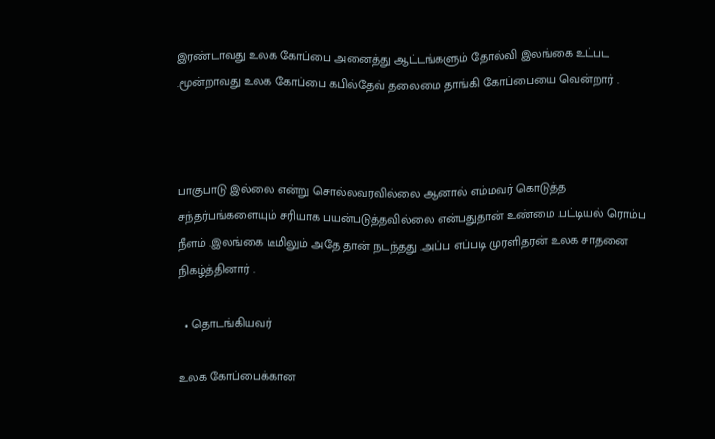இரண்டாவது உலக கோப்பை அனைத்து ஆட்டங்களும் தோல்வி இலங்கை உட்பட .மூன்றாவது உலக கோப்பை கபில்தேவ் தலைமை தாங்கி கோப்பையை வென்றார் .



பாகுபாடு இல்லை என்று சொல்லவரவில்லை ஆனால் எம்மவர் கொடுத்த சந்தர்பங்களையும் சரியாக பயன்படுத்தவில்லை என்பதுதான் உண்மை .பட்டியல் ரொம்ப நீளம் .இலங்கை டீமிலும் அதே தான் நடந்தது .அப்ப எப்படி முரளிதரன் உலக சாதனை நிகழ்த்தினார் .

  • தொடங்கியவர்

உலக கோப்பைக்கான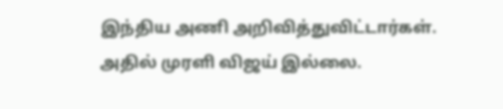இந்திய அணி அறிவித்துவிட்டார்கள். அதில் முரளி விஜய் இல்லை.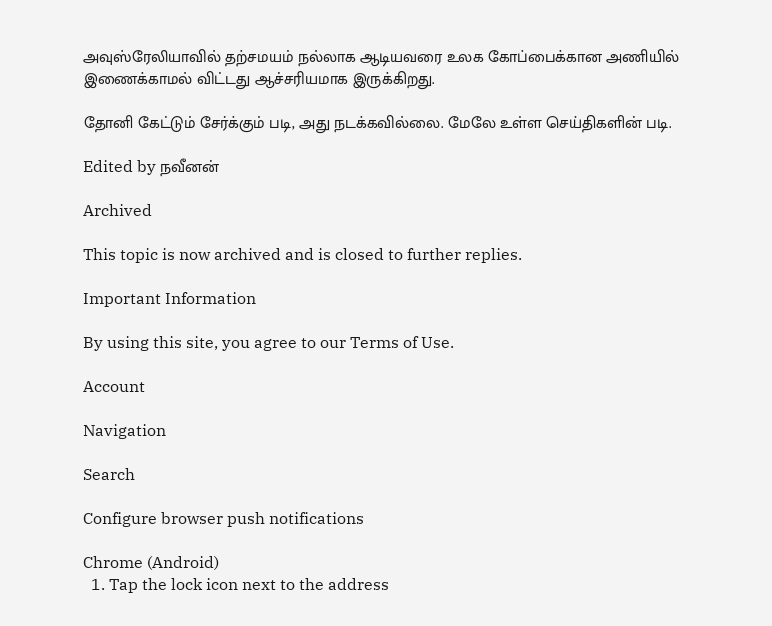அவுஸ்ரேலியாவில் தற்சமயம் நல்லாக ஆடியவரை உலக கோப்பைக்கான அணியில் இணைக்காமல் விட்டது ஆச்சரியமாக இருக்கிறது.

தோனி கேட்டும் சேர்க்கும் படி, அது நடக்கவில்லை. மேலே உள்ள செய்திகளின் படி.

Edited by நவீனன்

Archived

This topic is now archived and is closed to further replies.

Important Information

By using this site, you agree to our Terms of Use.

Account

Navigation

Search

Configure browser push notifications

Chrome (Android)
  1. Tap the lock icon next to the address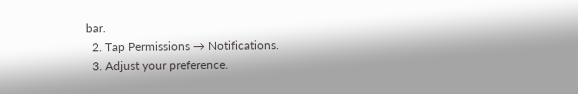bar.
  2. Tap Permissions → Notifications.
  3. Adjust your preference.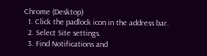Chrome (Desktop)
  1. Click the padlock icon in the address bar.
  2. Select Site settings.
  3. Find Notifications and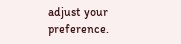adjust your preference.